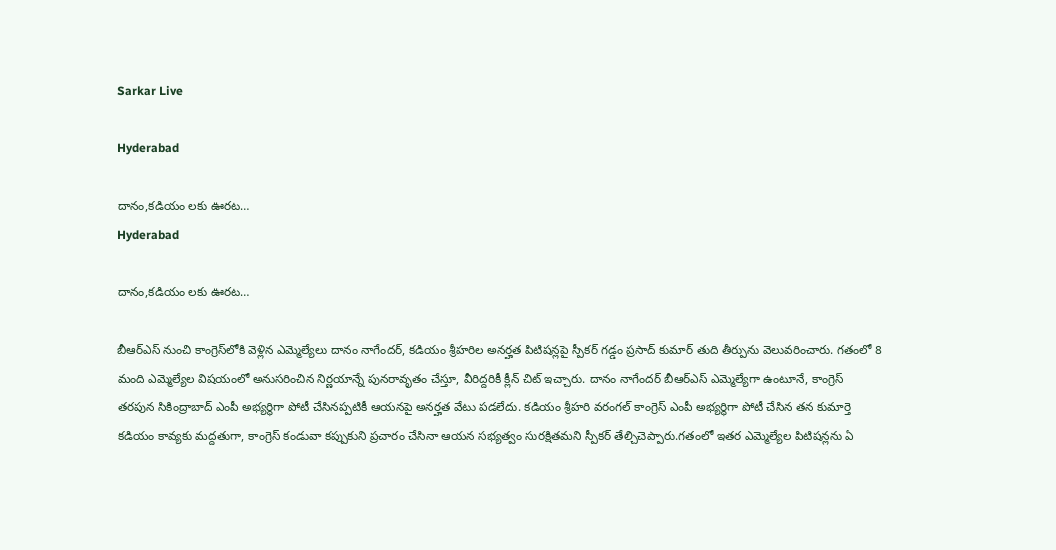Sarkar Live

Hyderabad

దానం,కడియం లకు ఊరట…
Hyderabad

దానం,కడియం లకు ఊరట…

బీఆర్ఎస్ నుంచి కాంగ్రెస్‌లోకి వెళ్లిన ఎమ్మెల్యేలు దానం నాగేందర్, కడియం శ్రీహరిల అనర్హత పిటిషన్లపై స్పీకర్ గడ్డం ప్రసాద్ కుమార్ తుది తీర్పును వెలువరించారు. గతంలో 8 మంది ఎమ్మెల్యేల విషయంలో అనుసరించిన నిర్ణయాన్నే పునరావృతం చేస్తూ, వీరిద్దరికీ క్లీన్ చిట్ ఇచ్చారు. దానం నాగేందర్ బీఆర్ఎస్ ఎమ్మెల్యేగా ఉంటూనే, కాంగ్రెస్ తరపున సికింద్రాబాద్ ఎంపీ అభ్యర్థిగా పోటీ చేసినప్పటికీ ఆయనపై అనర్హత వేటు పడలేదు. కడియం శ్రీహరి వరంగల్ కాంగ్రెస్ ఎంపీ అభ్యర్థిగా పోటీ చేసిన తన కుమార్తె కడియం కావ్యకు మద్దతుగా, కాంగ్రెస్ కండువా కప్పుకుని ప్రచారం చేసినా ఆయన సభ్యత్వం సురక్షితమని స్పీకర్ తేల్చిచెప్పారు.గతంలో ఇతర ఎమ్మెల్యేల పిటిషన్లను ఏ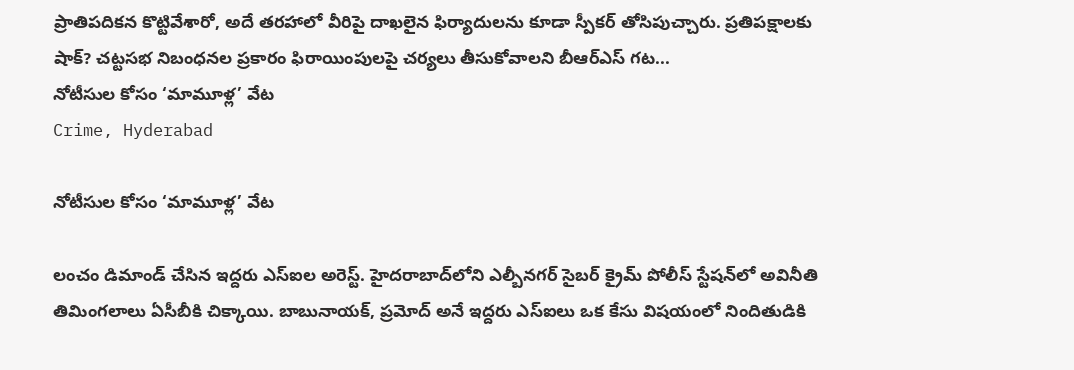ప్రాతిపదికన కొట్టివేశారో, అదే తరహాలో వీరిపై దాఖలైన ఫిర్యాదులను కూడా స్పీకర్ తోసిపుచ్చారు. ప్రతిపక్షాలకు షాక్? చట్టసభ నిబంధనల ప్రకారం ఫిరాయింపులపై చర్యలు తీసుకోవాలని బీఆర్ఎస్ గట...
నోటీసుల కోసం ‘మామూళ్ల’ వేట
Crime, Hyderabad

నోటీసుల కోసం ‘మామూళ్ల’ వేట

లంచం డిమాండ్ చేసిన ఇద్దరు ఎస్ఐల అరెస్ట్. హైదరాబాద్‌లోని ఎల్బీనగర్ సైబర్ క్రైమ్ పోలీస్ స్టేషన్‌లో అవినీతి తిమింగలాలు ఏసీబీకి చిక్కాయి. బాబునాయక్, ప్రమోద్ అనే ఇద్దరు ఎస్ఐలు ఒక కేసు విషయంలో నిందితుడికి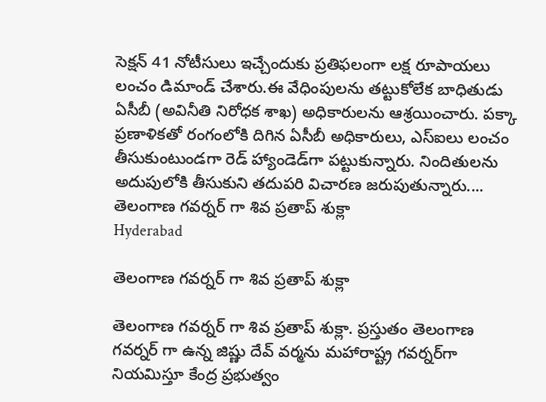సెక్షన్ 41 నోటీసులు ఇచ్చేందుకు ప్రతిఫలంగా లక్ష రూపాయలు లంచం డిమాండ్ చేశారు.ఈ వేధింపులను తట్టుకోలేక బాధితుడు ఏసీబీ (అవినీతి నిరోధక శాఖ) అధికారులను ఆశ్రయించారు. పక్కా ప్రణాళికతో రంగంలోకి దిగిన ఏసీబీ అధికారులు, ఎస్ఐలు లంచం తీసుకుంటుండగా రెడ్ హ్యాండెడ్‌గా పట్టుకున్నారు. నిందితులను అదుపులోకి తీసుకుని తదుపరి విచారణ జరుపుతున్నారు....
తెలంగాణ గవర్నర్ గా శివ ప్రతాప్ శుక్లా
Hyderabad

తెలంగాణ గవర్నర్ గా శివ ప్రతాప్ శుక్లా

తెలంగాణ గవర్నర్ గా శివ ప్రతాప్ శుక్లా. ప్రస్తుతం తెలంగాణ గవర్నర్ గా ఉన్న జిష్ణు దేవ్ వర్మను మహారాష్ట్ర గవర్నర్‌గా నియమిస్తూ కేంద్ర ప్రభుత్వం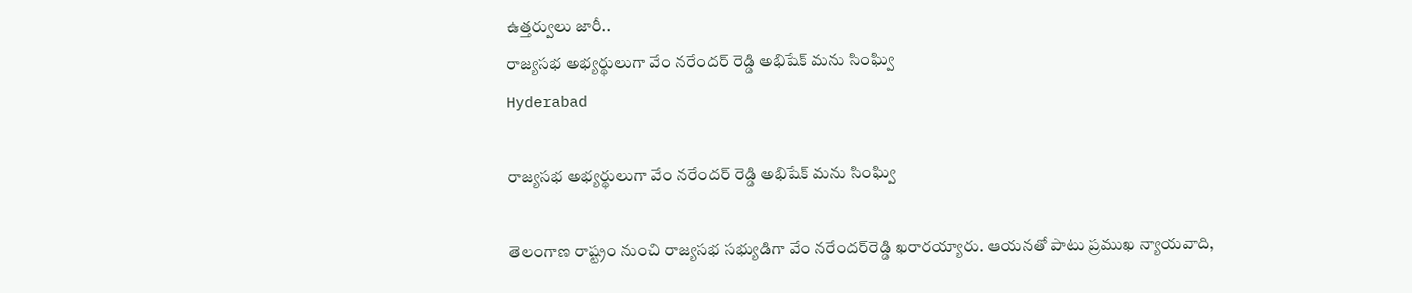ఉత్తర్వులు జారీ..
రాజ్యసభ అభ్యర్థులుగా వేం నరేందర్ రెడ్డి అభిషేక్ మను సింఘ్వి
Hyderabad

రాజ్యసభ అభ్యర్థులుగా వేం నరేందర్ రెడ్డి అభిషేక్ మను సింఘ్వి

తెలంగాణ రాష్ట్రం నుంచి రాజ్యసభ సభ్యుడిగా వేం నరేందర్‌రెడ్డి ఖరారయ్యారు. ఆయనతో పాటు ప్రముఖ న్యాయవాది,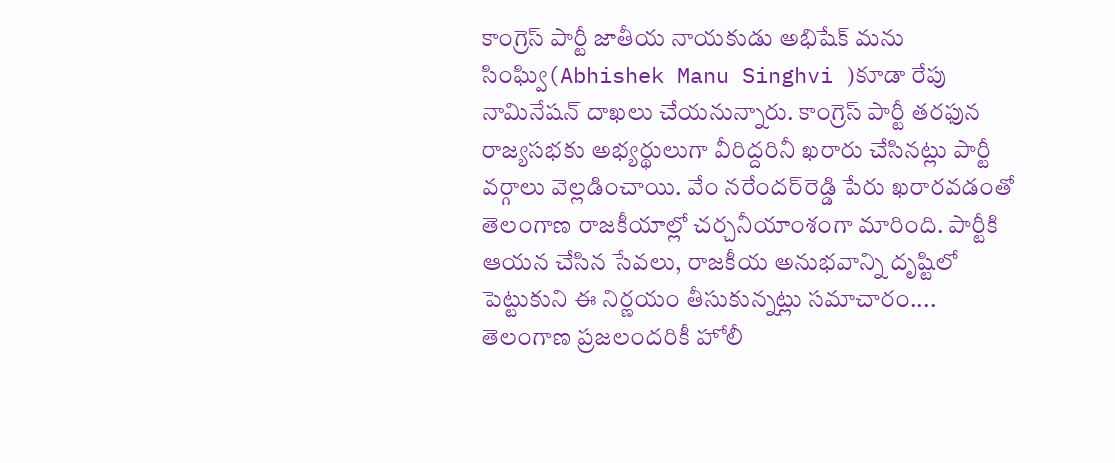కాంగ్రెస్‌ పార్టీ జాతీయ నాయకుడు అభిషేక్ మను సింఘ్వి(Abhishek Manu Singhvi )కూడా రేపు నామినేషన్‌ దాఖలు చేయనున్నారు. కాంగ్రెస్‌ పార్టీ తరఫున రాజ్యసభకు అభ్యర్థులుగా వీరిద్దరినీ ఖరారు చేసినట్లు పార్టీ వర్గాలు వెల్లడించాయి. వేం నరేందర్‌రెడ్డి పేరు ఖరారవడంతో తెలంగాణ రాజకీయాల్లో చర్చనీయాంశంగా మారింది. పార్టీకి ఆయన చేసిన సేవలు, రాజకీయ అనుభవాన్ని దృష్టిలో పెట్టుకుని ఈ నిర్ణయం తీసుకున్నట్లు సమాచారం....
తెలంగాణ ప్రజలందరికీ హోలీ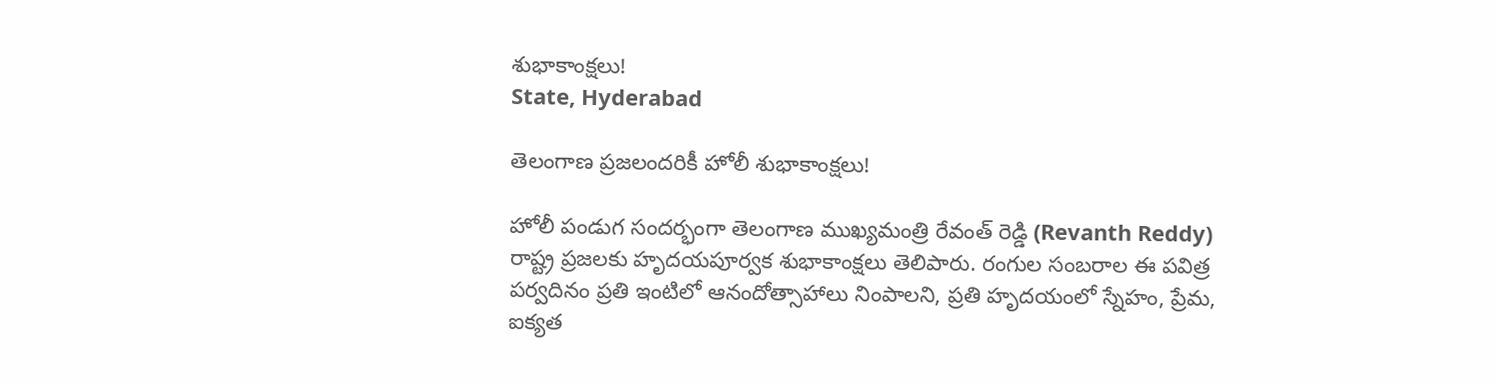శుభాకాంక్షలు!
State, Hyderabad

తెలంగాణ ప్రజలందరికీ హోలీ శుభాకాంక్షలు!

హోలీ పండుగ సందర్భంగా తెలంగాణ ముఖ్యమంత్రి రేవంత్ రెడ్డి (Revanth Reddy) రాష్ట్ర ప్రజలకు హృదయపూర్వక శుభాకాంక్షలు తెలిపారు. రంగుల సంబరాల ఈ పవిత్ర పర్వదినం ప్రతి ఇంటిలో ఆనందోత్సాహాలు నింపాలని, ప్రతి హృదయంలో స్నేహం, ప్రేమ, ఐక్యత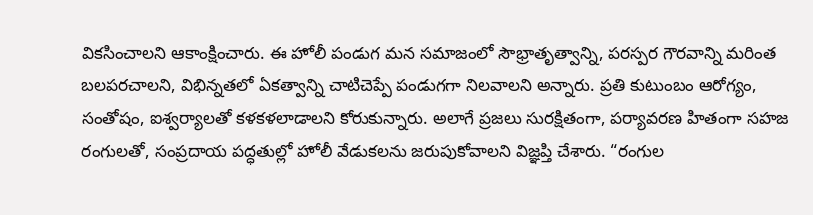వికసించాలని ఆకాంక్షించారు. ఈ హోలీ పండుగ మన సమాజంలో సౌభ్రాతృత్వాన్ని, పరస్పర గౌరవాన్ని మరింత బలపరచాలని, విభిన్నతలో ఏకత్వాన్ని చాటిచెప్పే పండుగగా నిలవాలని అన్నారు. ప్రతి కుటుంబం ఆరోగ్యం, సంతోషం, ఐశ్వర్యాలతో కళకళలాడాలని కోరుకున్నారు. అలాగే ప్రజలు సురక్షితంగా, పర్యావరణ హితంగా సహజ రంగులతో, సంప్రదాయ పద్ధతుల్లో హోలీ వేడుకలను జరుపుకోవాలని విజ్ఞప్తి చేశారు. “రంగుల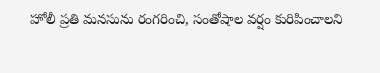హోలీ ప్రతి మనసును రంగరించి, సంతోషాల వర్షం కురిపించాలని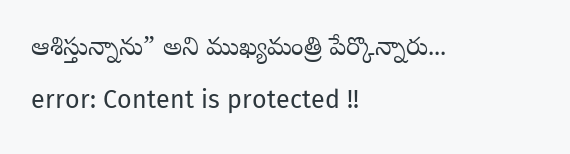ఆశిస్తున్నాను” అని ముఖ్యమంత్రి పేర్కొన్నారు...
error: Content is protected !!